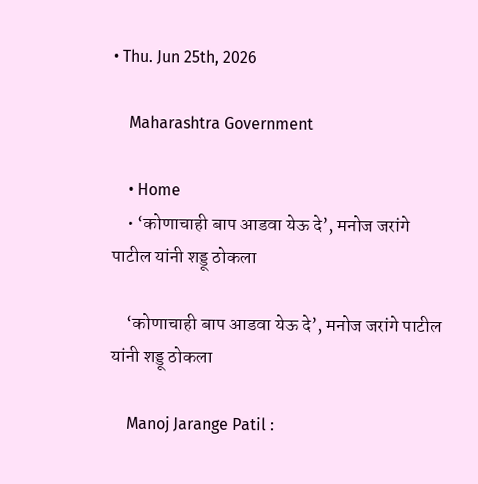• Thu. Jun 25th, 2026

    Maharashtra Government

    • Home
    • ‘कोणाचाही बाप आडवा येऊ दे’, मनोज जरांगे पाटील यांनी शड्डू ठोकला

    ‘कोणाचाही बाप आडवा येऊ दे’, मनोज जरांगे पाटील यांनी शड्डू ठोकला

    Manoj Jarange Patil :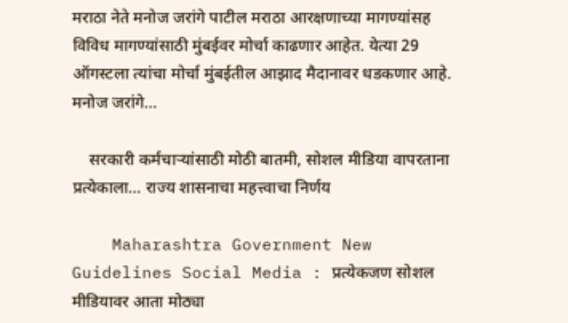मराठा नेते मनोज जरांगे पाटील मराठा आरक्षणाच्या मागण्यांसह विविध मागण्यांसाठी मुंबईवर मोर्चा काढणार आहेत. येत्या 29 ऑगस्टला त्यांचा मोर्चा मुंबईतील आझाद मैदानावर धडकणार आहे. मनोज जरांगे…

    सरकारी कर्मचाऱ्यांसाठी मोठी बातमी, सोशल मीडिया वापरताना प्रत्येकाला… राज्य शासनाचा महत्त्वाचा निर्णय

    Maharashtra Government New Guidelines Social Media : प्रत्येकजण सोशल मीडियावर आता मोठ्या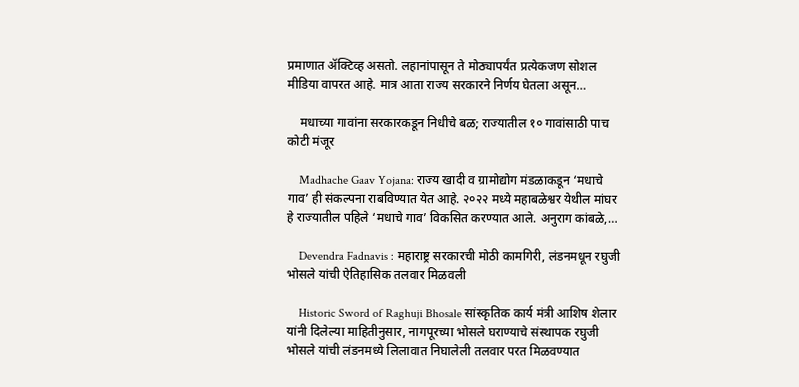प्रमाणात ॲक्टिव्ह असतो. लहानांपासून ते मोठ्यापर्यंत प्रत्येकजण सोशल मीडिया वापरत आहे. मात्र आता राज्य सरकारने निर्णय घेतला असून…

    मधाच्या गावांना सरकारकडून निधीचे बळ; राज्यातील १० गावांसाठी पाच कोटी मंजूर

    Madhache Gaav Yojana: राज्य खादी व ग्रामोद्योग मंडळाकडून ‘मधाचे गाव’ ही संकल्पना राबविण्यात येत आहे. २०२२ मध्ये महाबळेश्वर येथील मांघर हे राज्यातील पहिले ‘मधाचे गाव’ विकसित करण्यात आले. अनुराग कांबळे,…

    Devendra Fadnavis : महाराष्ट्र सरकारची मोठी कामगिरी, लंडनमधून रघुजी भोसले यांची ऐतिहासिक तलवार मिळवली

    Historic Sword of Raghuji Bhosale सांस्कृतिक कार्य मंत्री आशिष शेलार यांनी दिलेल्या माहितीनुसार, नागपूरच्या भोसले घराण्याचे संस्थापक रघुजी भोसले यांची लंडनमध्ये लिलावात निघालेली तलवार परत मिळवण्यात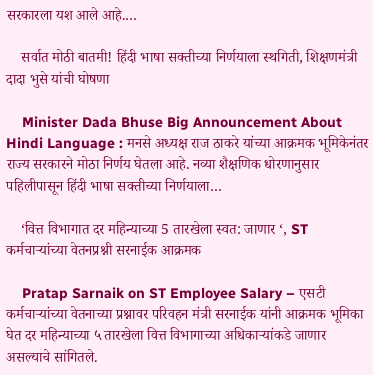सरकारला यश आले आहे.…

    सर्वात मोठी बातमी! हिंदी भाषा सक्तीच्या निर्णयाला स्थगिती, शिक्षणमंत्री दादा भुसे यांची घोषणा

    Minister Dada Bhuse Big Announcement About Hindi Language : मनसे अध्यक्ष राज ठाकरे यांच्या आक्रमक भूमिकेनंतर राज्य सरकारने मोठा निर्णय घेतला आहे. नव्या शैक्षणिक धोरणानुसार पहिलीपासून हिंदी भाषा सक्तीच्या निर्णयाला…

    ‘वित्त विभागात दर महिन्याच्या 5 तारखेला स्वत: जाणार ‘, ST कर्मचाऱ्यांच्या वेतनप्रश्नी सरनाईक आक्रमक

    Pratap Sarnaik on ST Employee Salary – एसटी कर्मचाऱ्यांच्या वेतनाच्या प्रश्नावर परिवहन मंत्री सरनाईक यांनी आक्रमक भूमिका घेत दर महिन्याच्या ५ तारखेला वित्त विभागाच्या अधिकाऱ्यांकडे जाणार असल्याचे सांगितले.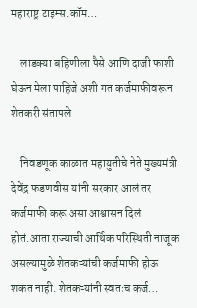महाराष्ट्र टाइम्स.कॉम…

    लाडक्या बहिणीला पैसे आणि दाजी फाशी घेऊन मेला पाहिजे अशी गत कर्जमाफीवरून शेतकरी संतापले

    निवडणूक काळात महायुतीचे नेते मुख्यमंत्री देवेंद्र फडणवीस यांनी सरकार आलं तर कर्जमाफी करू असा आश्वासन दिलं होतं.आता राज्याची आर्थिक परिस्थिती नाजूक असल्यामुळे शेतकऱ्यांची कर्जमाफी होऊ शकत नाही. शेतकऱ्यांनी स्वतःच कर्ज…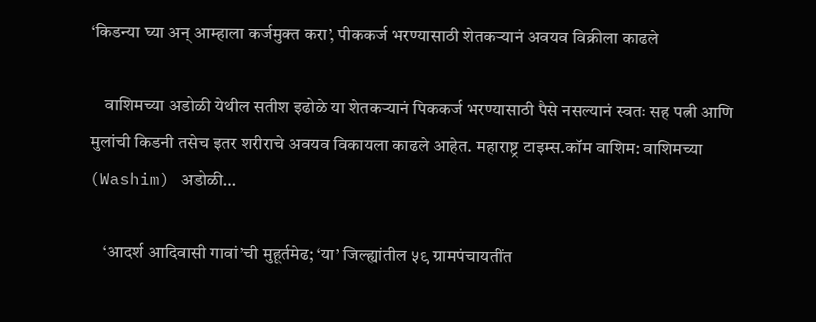‘किडन्या घ्या अन् आम्हाला कर्जमुक्त करा’, पीककर्ज भरण्यासाठी शेतकऱ्यानं अवयव विक्रीला काढले

    वाशिमच्या अडोळी येथील सतीश इढोळे या शेतकऱ्यानं पिककर्ज भरण्यासाठी पैसे नसल्यानं स्वतः सह पत्नी आणि मुलांची किडनी तसेच इतर शरीराचे अवयव विकायला काढले आहेत. महाराष्ट्र टाइम्स.कॉम वाशिम: वाशिमच्या (Washim) अडोळी…

    ‘आदर्श आदिवासी गावां’ची मुहूर्तमेढ; ‘या’ जिल्ह्यांतील ५९ ग्रामपंचायतींत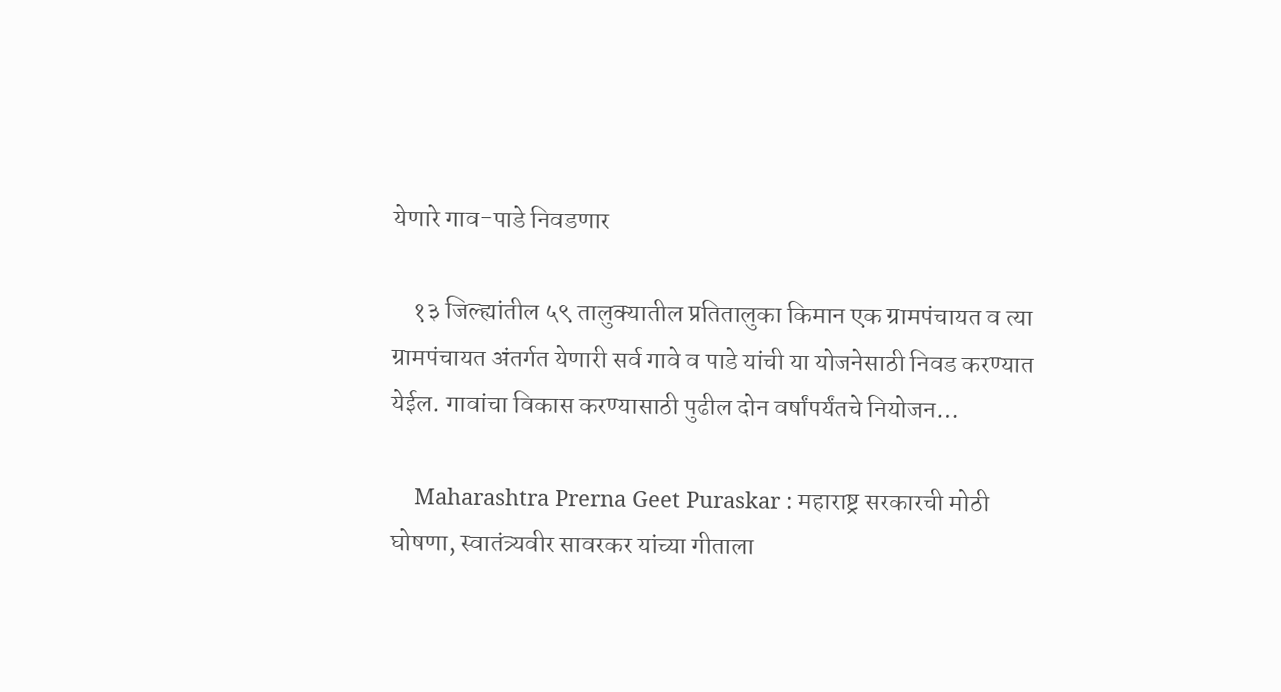येणारे गाव-पाडे निवडणार

    १३ जिल्ह्यांतील ५९ तालुक्यातील प्रतितालुका किमान एक ग्रामपंचायत व त्या ग्रामपंचायत अंतर्गत येणारी सर्व गावे व पाडे यांची या योजनेसाठी निवड करण्यात येईल. गावांचा विकास करण्यासाठी पुढील दोन वर्षांपर्यंतचे नियोजन…

    Maharashtra Prerna Geet Puraskar : महाराष्ट्र सरकारची मोठी घोषणा, स्वातंत्र्यवीर सावरकर यांच्या गीताला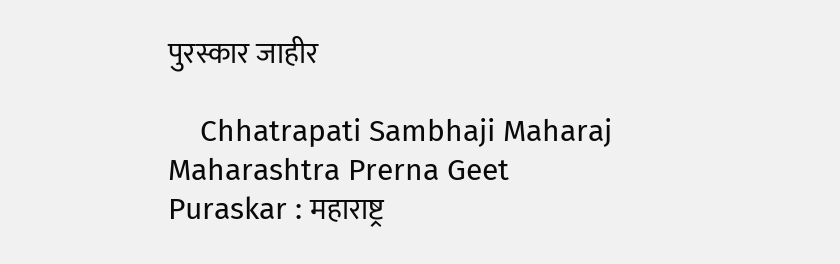पुरस्कार जाहीर

    Chhatrapati Sambhaji Maharaj Maharashtra Prerna Geet Puraskar : महाराष्ट्र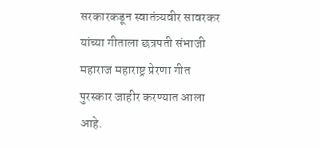सरकारकडून स्वातंत्र्यवीर सावरकर यांच्या गीताला छत्रपती संभाजी महाराज महाराष्ट्र प्रेरणा गीत पुरस्कार जाहीर करण्यात आला आहे.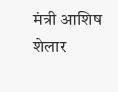मंत्री आशिष शेलार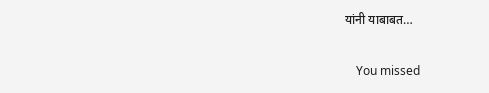यांनी याबाबत…

    You missed